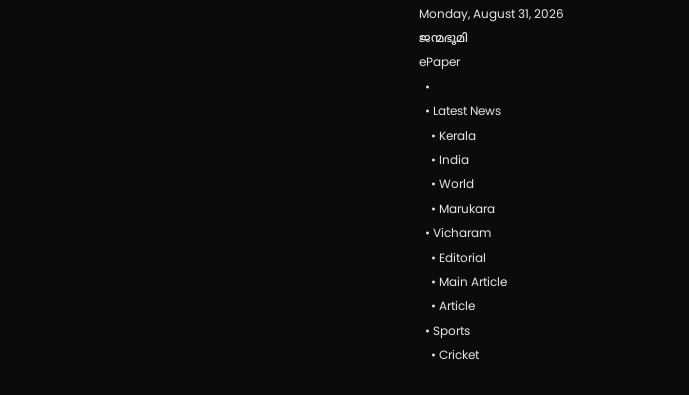Monday, August 31, 2026
ജന്മഭൂമി
ePaper
  •
  • Latest News
    • Kerala
    • India
    • World
    • Marukara
  • Vicharam
    • Editorial
    • Main Article
    • Article
  • Sports
    • Cricket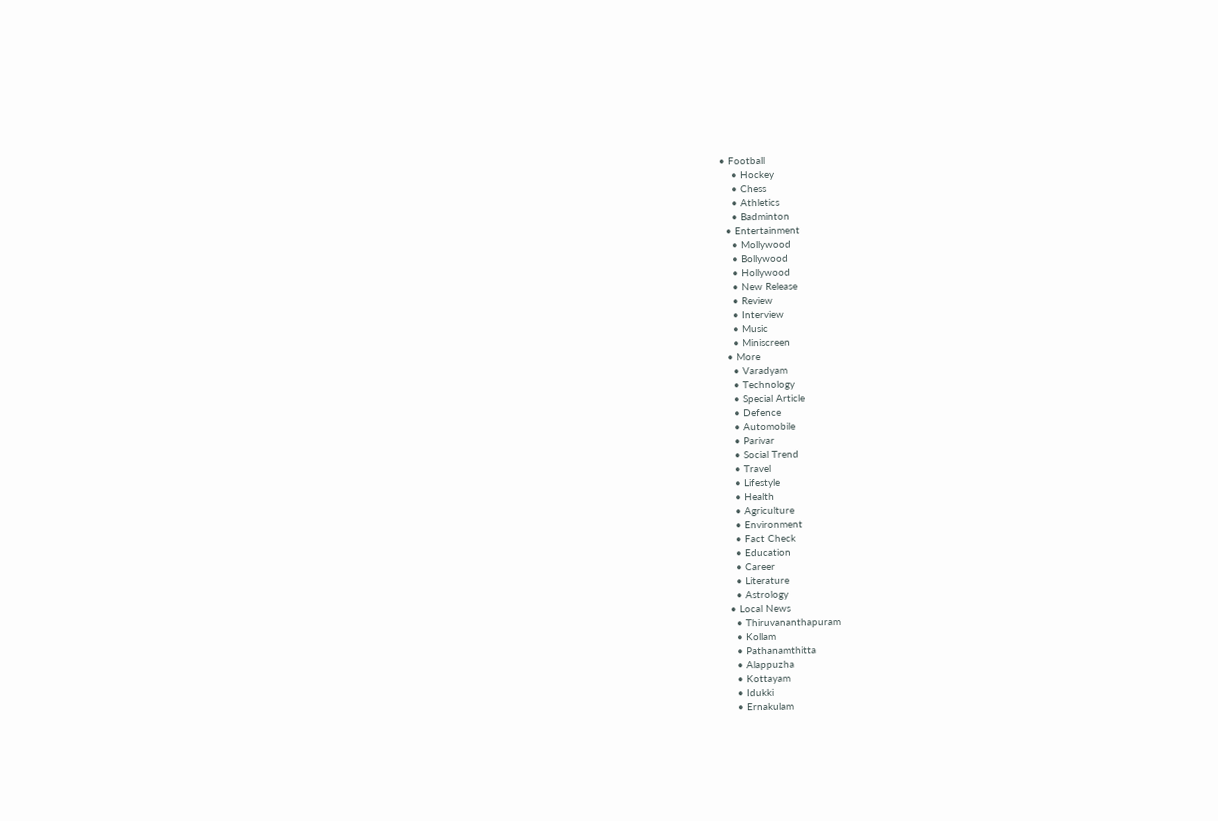• Football
    • Hockey
    • Chess
    • Athletics
    • Badminton
  • Entertainment
    • Mollywood
    • Bollywood
    • Hollywood
    • New Release
    • Review
    • Interview
    • Music
    • Miniscreen
  • More
    • Varadyam
    • Technology
    • Special Article
    • Defence
    • Automobile
    • Parivar
    • Social Trend
    • Travel
    • Lifestyle
    • Health
    • Agriculture
    • Environment
    • Fact Check
    • Education
    • Career
    • Literature
    • Astrology
  • Local News
    • Thiruvananthapuram
    • Kollam
    • Pathanamthitta
    • Alappuzha
    • Kottayam
    • Idukki
    • Ernakulam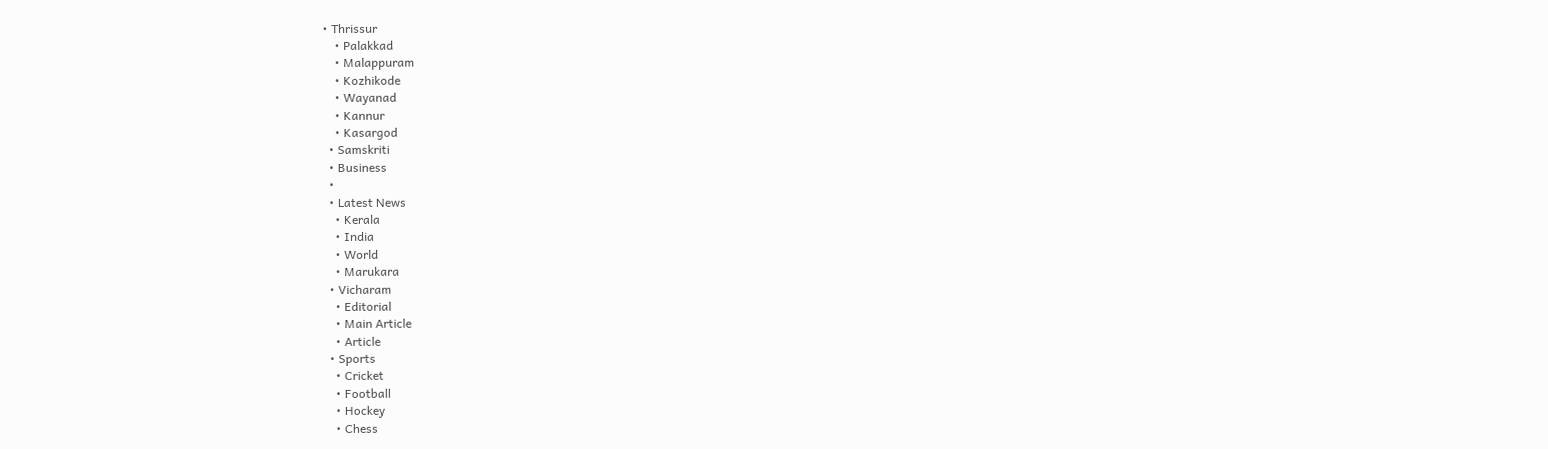• Thrissur
    • Palakkad
    • Malappuram
    • Kozhikode
    • Wayanad
    • Kannur
    • Kasargod
  • Samskriti
  • Business
  •
  • Latest News
    • Kerala
    • India
    • World
    • Marukara
  • Vicharam
    • Editorial
    • Main Article
    • Article
  • Sports
    • Cricket
    • Football
    • Hockey
    • Chess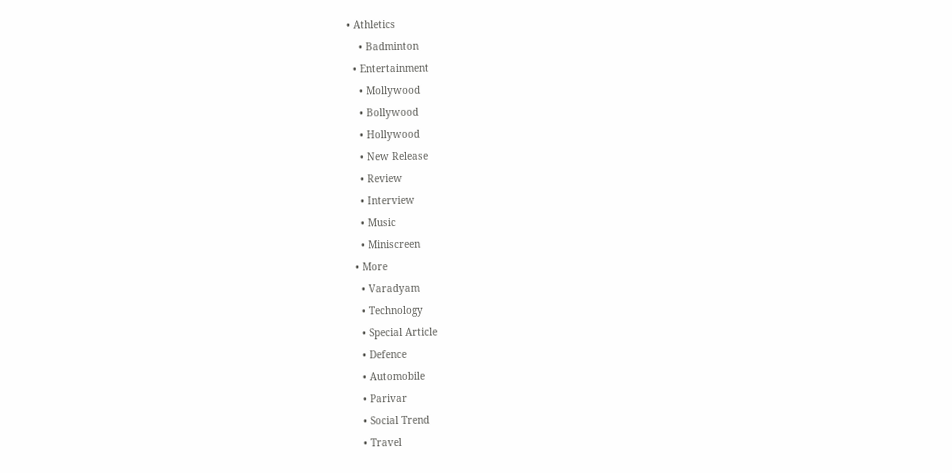• Athletics
    • Badminton
  • Entertainment
    • Mollywood
    • Bollywood
    • Hollywood
    • New Release
    • Review
    • Interview
    • Music
    • Miniscreen
  • More
    • Varadyam
    • Technology
    • Special Article
    • Defence
    • Automobile
    • Parivar
    • Social Trend
    • Travel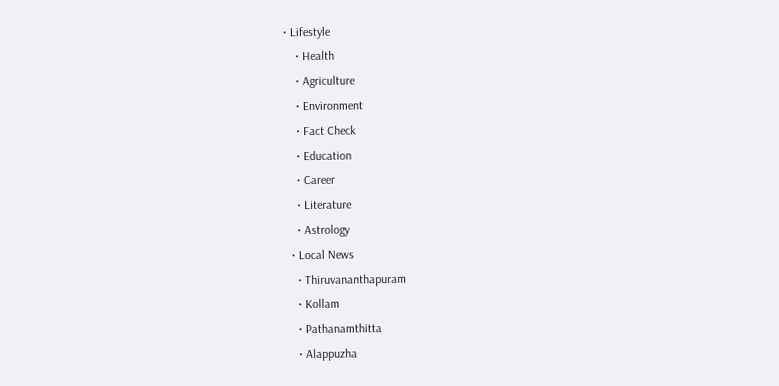• Lifestyle
    • Health
    • Agriculture
    • Environment
    • Fact Check
    • Education
    • Career
    • Literature
    • Astrology
  • Local News
    • Thiruvananthapuram
    • Kollam
    • Pathanamthitta
    • Alappuzha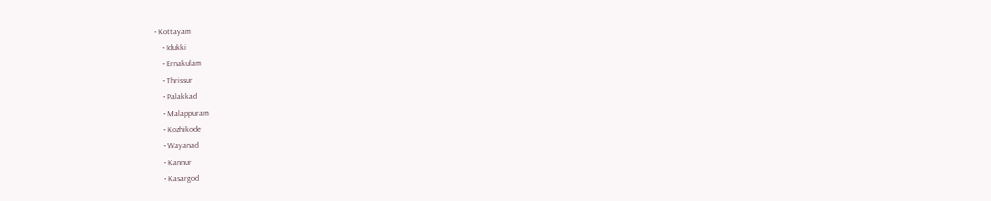• Kottayam
    • Idukki
    • Ernakulam
    • Thrissur
    • Palakkad
    • Malappuram
    • Kozhikode
    • Wayanad
    • Kannur
    • Kasargod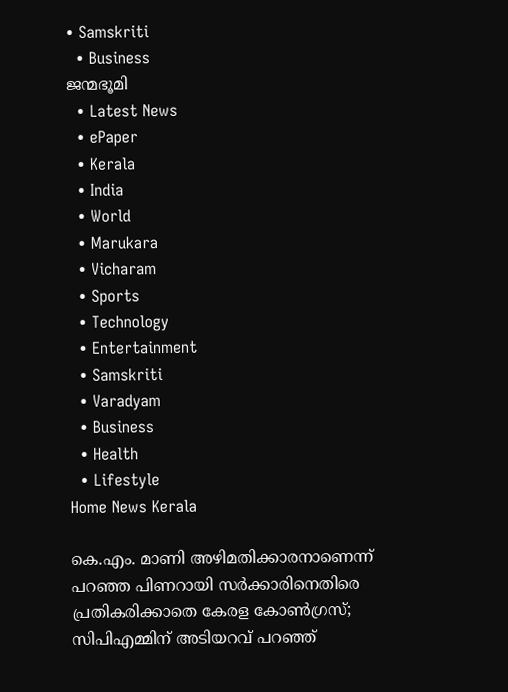• Samskriti
  • Business
ജന്മഭൂമി
  • Latest News
  • ePaper
  • Kerala
  • India
  • World
  • Marukara
  • Vicharam
  • Sports
  • Technology
  • Entertainment
  • Samskriti
  • Varadyam
  • Business
  • Health
  • Lifestyle
Home News Kerala

കെ.എം. മാണി അഴിമതിക്കാരനാണെന്ന് പറഞ്ഞ പിണറായി സര്‍ക്കാരിനെതിരെ പ്രതികരിക്കാതെ കേരള കോണ്‍ഗ്രസ്; സിപിഎമ്മിന് അടിയറവ് പറഞ്ഞ്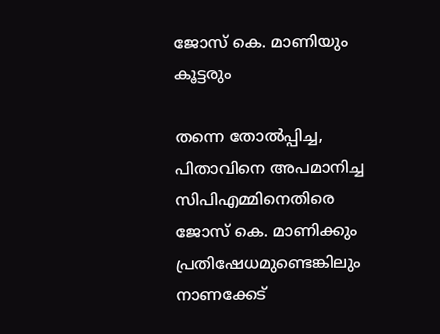ജോസ് കെ. മാണിയും കൂട്ടരും

തന്നെ തോല്‍പ്പിച്ച, പിതാവിനെ അപമാനിച്ച സിപിഎമ്മിനെതിരെ ജോസ് കെ. മാണിക്കും പ്രതിഷേധമുണ്ടെങ്കിലും നാണക്കേട്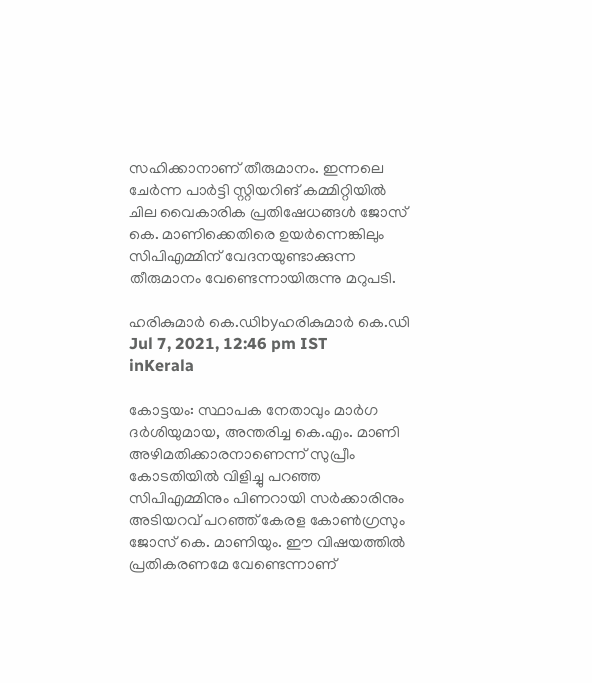സഹിക്കാനാണ് തീരുമാനം. ഇന്നലെ ചേര്‍ന്ന പാര്‍ട്ടി സ്റ്റിയറിങ് കമ്മിറ്റിയില്‍ ചില വൈകാരിക പ്രതിഷേധങ്ങള്‍ ജോസ് കെ. മാണിക്കെതിരെ ഉയര്‍ന്നെങ്കിലും സിപിഎമ്മിന് വേദനയുണ്ടാക്കുന്ന തീരുമാനം വേണ്ടെന്നായിരുന്നു മറുപടി.

ഹരികുമാര്‍ കെ.ഡിbyഹരികുമാര്‍ കെ.ഡി
Jul 7, 2021, 12:46 pm IST
inKerala

കോട്ടയം: സ്ഥാപക നേതാവും മാര്‍ഗ ദര്‍ശിയുമായ, അന്തരിച്ച കെ.എം. മാണി അഴിമതിക്കാരനാണെന്ന് സുപ്രീം കോടതിയില്‍ വിളിച്ചു പറഞ്ഞ സിപിഎമ്മിനും പിണറായി സര്‍ക്കാരിനും അടിയറവ് പറഞ്ഞ് കേരള കോണ്‍ഗ്രസും  ജോസ് കെ. മാണിയും. ഈ വിഷയത്തില്‍ പ്രതികരണമേ വേണ്ടെന്നാണ്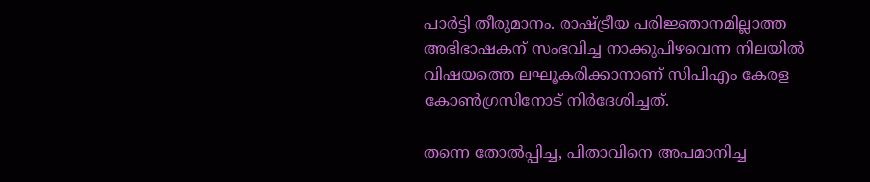പാര്‍ട്ടി തീരുമാനം. രാഷ്‌ട്രീയ പരിജ്ഞാനമില്ലാത്ത അഭിഭാഷകന് സംഭവിച്ച നാക്കുപിഴവെന്ന നിലയില്‍ വിഷയത്തെ ലഘൂകരിക്കാനാണ് സിപിഎം കേരള കോണ്‍ഗ്രസിനോട് നിര്‍ദേശിച്ചത്.

തന്നെ തോല്‍പ്പിച്ച, പിതാവിനെ അപമാനിച്ച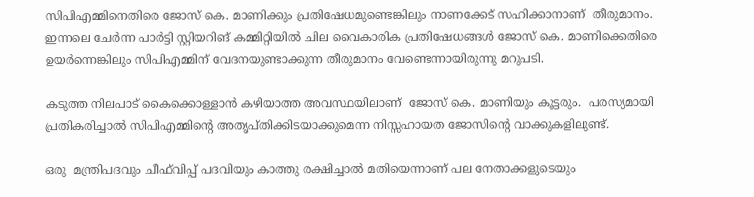സിപിഎമ്മിനെതിരെ ജോസ് കെ. മാണിക്കും പ്രതിഷേധമുണ്ടെങ്കിലും നാണക്കേട് സഹിക്കാനാണ്  തീരുമാനം. ഇന്നലെ ചേര്‍ന്ന പാര്‍ട്ടി സ്റ്റിയറിങ് കമ്മിറ്റിയില്‍ ചില വൈകാരിക പ്രതിഷേധങ്ങള്‍ ജോസ് കെ. മാണിക്കെതിരെ ഉയര്‍ന്നെങ്കിലും സിപിഎമ്മിന് വേദനയുണ്ടാക്കുന്ന തീരുമാനം വേണ്ടെന്നായിരുന്നു മറുപടി.

കടുത്ത നിലപാട് കൈക്കൊള്ളാന്‍ കഴിയാത്ത അവസ്ഥയിലാണ്  ജോസ് കെ. മാണിയും കൂട്ടരും.  പരസ്യമായി പ്രതികരിച്ചാല്‍ സിപിഎമ്മിന്റെ അതൃപ്തിക്കിടയാക്കുമെന്ന നിസ്സഹായത ജോസിന്റെ വാക്കുകളിലുണ്ട്.

ഒരു  മന്ത്രിപദവും ചീഫ്‌വിപ്പ് പദവിയും കാത്തു രക്ഷിച്ചാല്‍ മതിയെന്നാണ് പല നേതാക്കളുടെയും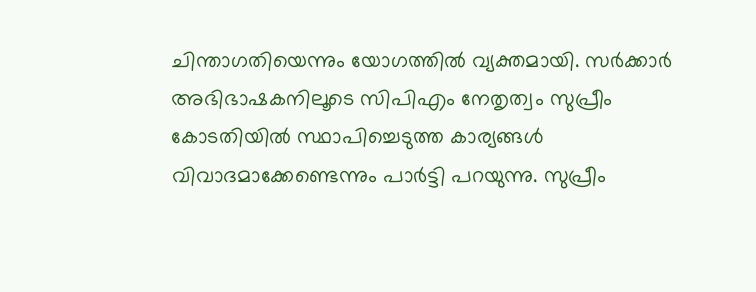ചിന്താഗതിയെന്നും യോഗത്തില്‍ വ്യക്തമായി. സര്‍ക്കാര്‍ അഭിഭാഷകനിലൂടെ സിപിഎം നേതൃത്വം സുപ്രീം കോടതിയില്‍ സ്ഥാപിച്ചെടുത്ത കാര്യങ്ങള്‍ വിവാദമാക്കേണ്ടെന്നും പാര്‍ട്ടി പറയുന്നു. സുപ്രീം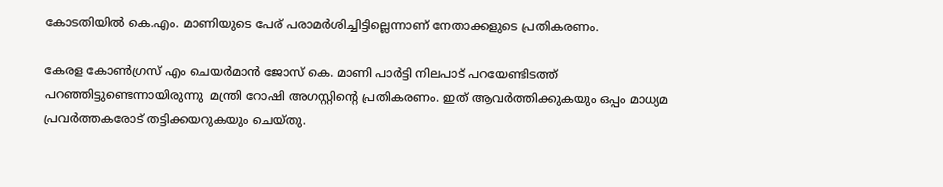കോടതിയില്‍ കെ.എം. മാണിയുടെ പേര് പരാമര്‍ശിച്ചിട്ടില്ലെന്നാണ് നേതാക്കളുടെ പ്രതികരണം.

കേരള കോണ്‍ഗ്രസ് എം ചെയര്‍മാന്‍ ജോസ് കെ. മാണി പാര്‍ട്ടി നിലപാട് പറയേണ്ടിടത്ത് പറഞ്ഞിട്ടുണ്ടെന്നായിരുന്നു  മന്ത്രി റോഷി അഗസ്റ്റിന്റെ പ്രതികരണം. ഇത് ആവര്‍ത്തിക്കുകയും ഒപ്പം മാധ്യമ പ്രവര്‍ത്തകരോട് തട്ടിക്കയറുകയും ചെയ്തു.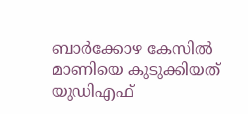ബാര്‍ക്കോഴ കേസില്‍ മാണിയെ കുടുക്കിയത് യുഡിഎഫ്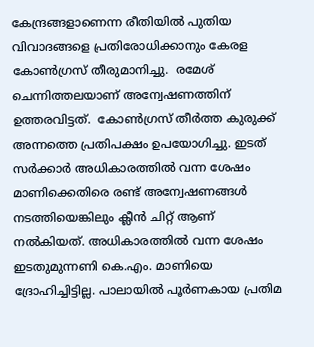കേന്ദ്രങ്ങളാണെന്ന രീതിയില്‍ പുതിയ വിവാദങ്ങളെ പ്രതിരോധിക്കാനും കേരള കോണ്‍ഗ്രസ് തീരുമാനിച്ചു.  രമേശ് ചെന്നിത്തലയാണ് അന്വേഷണത്തിന് ഉത്തരവിട്ടത്.  കോണ്‍ഗ്രസ് തീര്‍ത്ത കുരുക്ക് അന്നത്തെ പ്രതിപക്ഷം ഉപയോഗിച്ചു. ഇടത് സര്‍ക്കാര്‍ അധികാരത്തില്‍ വന്ന ശേഷം മാണിക്കെതിരെ രണ്ട് അന്വേഷണങ്ങള്‍ നടത്തിയെങ്കിലും ക്ലീന്‍ ചിറ്റ് ആണ് നല്‍കിയത്. അധികാരത്തില്‍ വന്ന ശേഷം ഇടതുമുന്നണി കെ.എം. മാണിയെ ദ്രോഹിച്ചിട്ടില്ല. പാലായില്‍ പൂര്‍ണകായ പ്രതിമ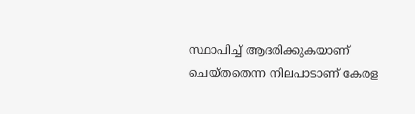സ്ഥാപിച്ച് ആദരിക്കുകയാണ് ചെയ്തതെന്ന നിലപാടാണ് കേരള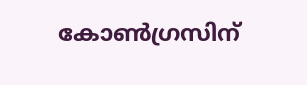കോണ്‍ഗ്രസിന്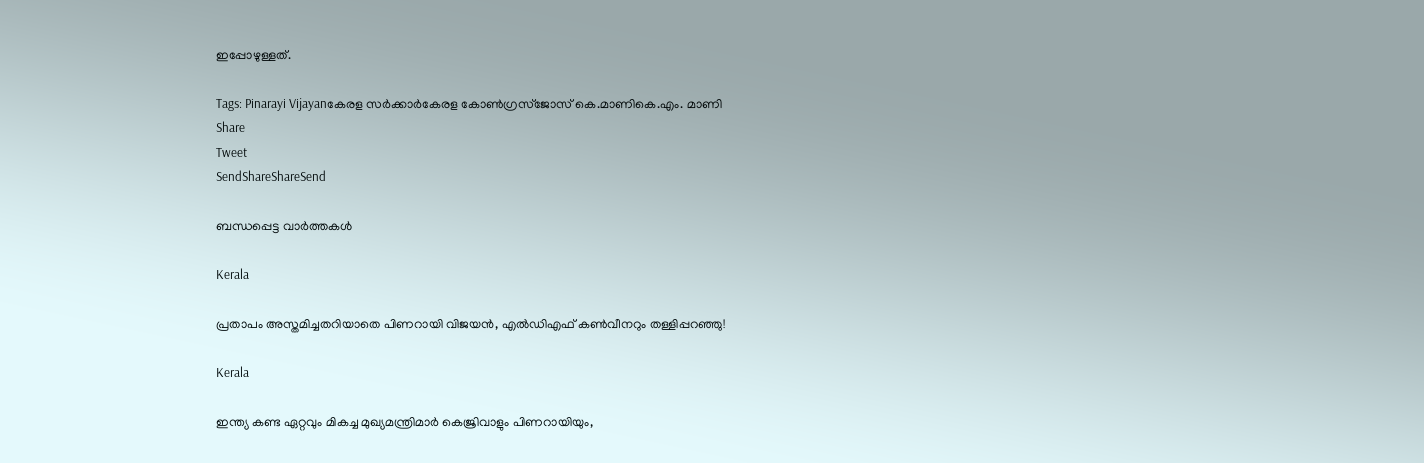ഇപ്പോഴുള്ളത്.

Tags: Pinarayi Vijayanകേരള സര്‍ക്കാര്‍കേരള കോണ്‍ഗ്രസ്ജോസ് കെ.മാണികെ.എം. മാണി
Share
Tweet
SendShareShareSend

ബന്ധപ്പെട്ട വാര്‍ത്തകള്‍

Kerala

പ്രതാപം അസ്തമിച്ചതറിയാതെ പിണറായി വിജയന്‍, എല്‍ഡിഎഫ് കണ്‍വീനറും തള്ളിപ്പറഞ്ഞു!

Kerala

ഇന്ത്യ കണ്ട ഏറ്റവും മികച്ച മുഖ്യമന്ത്രിമാർ കെജ്രിവാളും പിണറായിയും,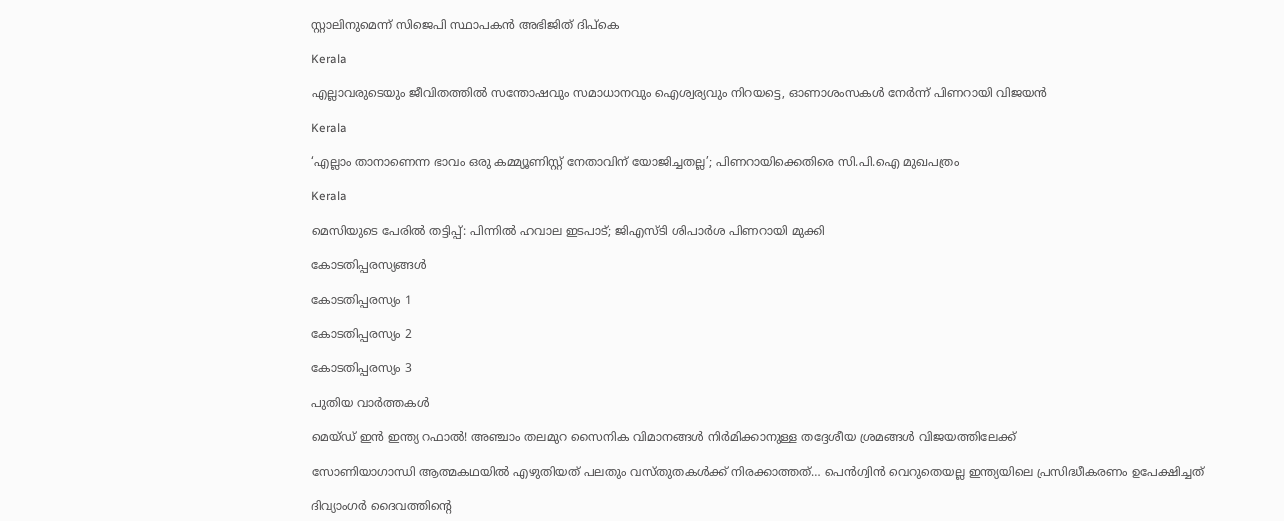സ്റ്റാലിനുമെന്ന് സിജെപി സ്ഥാപകൻ അഭിജിത് ദിപ്‌കെ

Kerala

എല്ലാവരുടെയും ജീവിതത്തിൽ സന്തോഷവും സമാധാനവും ഐശ്വര്യവും നിറയട്ടെ, ഓണാശംസകൾ നേർന്ന് പിണറായി വിജയൻ

Kerala

‘എല്ലാം താനാണെന്ന ഭാവം ഒരു കമ്മ്യൂണിസ്റ്റ് നേതാവിന് യോജിച്ചതല്ല’; പിണറായിക്കെതിരെ സി.പി.ഐ മുഖപത്രം

Kerala

മെസിയുടെ പേരില്‍ തട്ടിപ്പ്: പിന്നില്‍ ഹവാല ഇടപാട്; ജിഎസ്ടി ശിപാര്‍ശ പിണറായി മുക്കി

കോടതിപ്പരസ്യങ്ങള്‍

കോടതിപ്പരസ്യം 1

കോടതിപ്പരസ്യം 2

കോടതിപ്പരസ്യം 3

പുതിയ വാര്‍ത്തകള്‍

മെയ്ഡ് ഇന്‍ ഇന്ത്യ റഫാല്‍! അഞ്ചാം തലമുറ സൈനിക വിമാനങ്ങള്‍ നിര്‍മിക്കാനുള്ള തദ്ദേശീയ ശ്രമങ്ങള്‍ വിജയത്തിലേക്ക്

സോണിയാഗാന്ധി ആത്മകഥയില്‍ എഴുതിയത് പലതും വസ്തുതകള്‍ക്ക് നിരക്കാത്തത്… പെന്‍ഗ്വിന്‍ വെറുതെയല്ല ഇന്ത്യയിലെ പ്രസിദ്ധീകരണം ഉപേക്ഷിച്ചത്

ദിവ്യാംഗര്‍ ദൈവത്തിന്റെ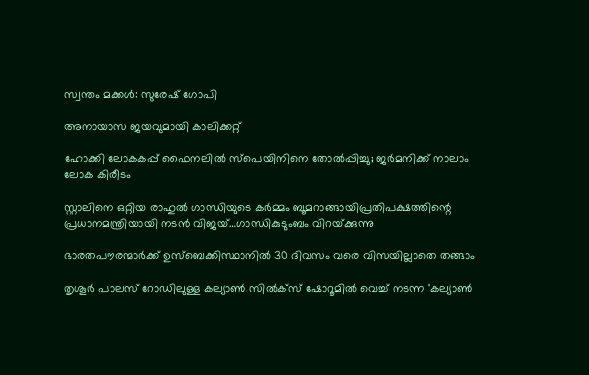സ്വന്തം മക്കള്‍: സുരേഷ് ഗോപി

അനായാസ ജയവുമായി കാലിക്കറ്റ്

ഹോക്കി ലോകകപ്പ് ഫൈനലില്‍ സ്‌പെയിനിനെ തോല്‍പ്പിച്ചു; ജര്‍മനിക്ക് നാലാം ലോക കിരീടം

സ്റ്റാലിനെ ഒറ്റിയ രാഹുല്‍ ഗാന്ധിയുടെ കര്‍മ്മം ബൂമറാങ്ങായിപ്രതിപക്ഷത്തിന്റെ പ്രധാനമന്ത്രിയായി നടന്‍ വിജയ്…ഗാന്ധികുടുംബം വിറയ്‌ക്കുന്നു

ഭാരതപൗരന്മാര്‍ക്ക് ഉസ്ബെക്കിസ്ഥാനില്‍ 30 ദിവസം വരെ വിസയില്ലാതെ തങ്ങാം

തൃശൂര്‍ പാലസ് റോഡിലുള്ള കല്യാണ്‍ സില്‍ക്‌സ് ഷോറൂമില്‍ വെച്ച് നടന്ന 'കല്യാണ്‍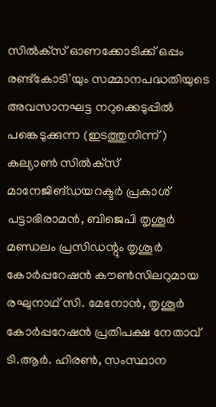സില്‍ക്‌സ് ഓണക്കോടിക്ക് ഒപ്പം രണ്ട്‌കോടി'യും സമ്മാനപദ്ധതിയുടെ അവസാനഘട്ട നറുക്കെടുപ്പില്‍ പങ്കെടുക്കുന്ന (ഇടത്തുനിന്ന്) കല്യാണ്‍ സില്‍ക്‌സ് മാനേജിങ്ഡയറക്ടര്‍ പ്രകാശ് പട്ടാഭിരാമന്‍, ബിജെപി തൃശൂര്‍ മണ്ഡലം പ്രസിഡന്റും തൃശൂര്‍ കോര്‍പ്പറേഷന്‍ കൗണ്‍സിലറുമായ രഘുനാഥ് സി. മേനോന്‍, തൃശൂര്‍ കോര്‍പ്പറേഷന്‍ പ്രതിപക്ഷ നേതാവ് ടി.ആര്‍. ഹിരണ്‍, സംസ്ഥാന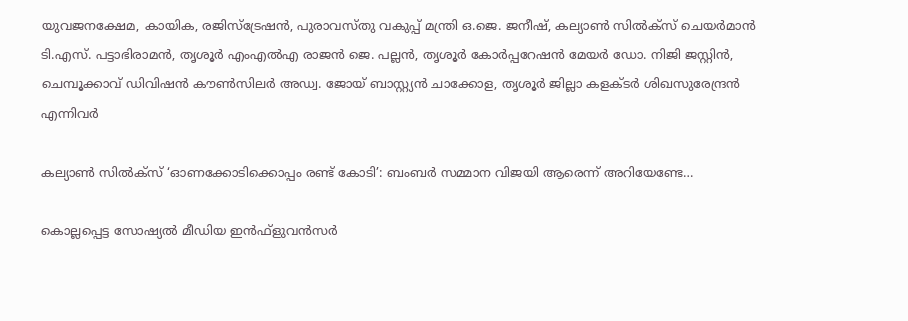യുവജനക്ഷേമ, കായിക, രജിസ്‌ട്രേഷന്‍, പുരാവസ്തു വകുപ്പ് മന്ത്രി ഒ.ജെ. ജനീഷ്, കല്യാണ്‍ സില്‍ക്‌സ് ചെയര്‍മാന്‍ ടി.എസ്. പട്ടാഭിരാമന്‍, തൃശൂര്‍ എംഎല്‍എ രാജന്‍ ജെ. പല്ലന്‍, തൃശൂര്‍ കോര്‍പ്പറേഷന്‍ മേയര്‍ ഡോ. നിജി ജസ്റ്റിന്‍, ചെമ്പൂക്കാവ് ഡിവിഷന്‍ കൗണ്‍സിലര്‍ അഡ്വ. ജോയ് ബാസ്റ്റ്യന്‍ ചാക്കോള, തൃശൂര്‍ ജില്ലാ കളക്ടര്‍ ശിഖസുരേന്ദ്രന്‍ എന്നിവര്‍

കല്യാണ്‍ സില്‍ക്‌സ് ‘ഓണക്കോടിക്കൊപ്പം രണ്ട് കോടി’: ബംബര്‍ സമ്മാന വിജയി ആരെന്ന് അറിയേണ്ടേ…

കൊല്ലപ്പെട്ട സോഷ്യല്‍ മീഡിയ ഇന്‍ഫ്‌ളുവന്‍സര്‍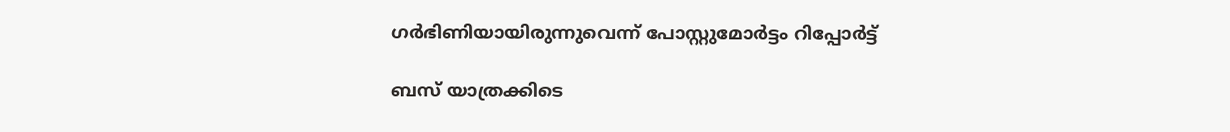ഗര്‍ഭിണിയായിരുന്നുവെന്ന് പോസ്റ്റുമോര്‍ട്ടം റിപ്പോര്‍ട്ട്

ബസ് യാത്രക്കിടെ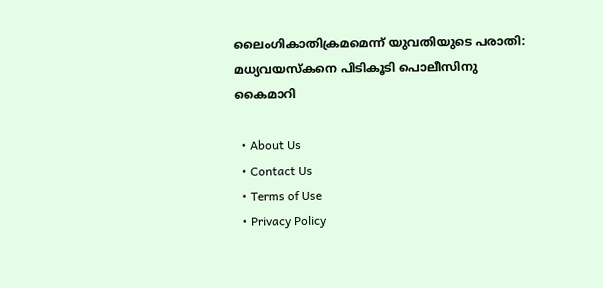ലൈംഗികാതിക്രമമെന്ന് യുവതിയുടെ പരാതി: മധ്യവയസ്‌കനെ പിടികൂടി പൊലീസിനു കൈമാറി

  • About Us
  • Contact Us
  • Terms of Use
  • Privacy Policy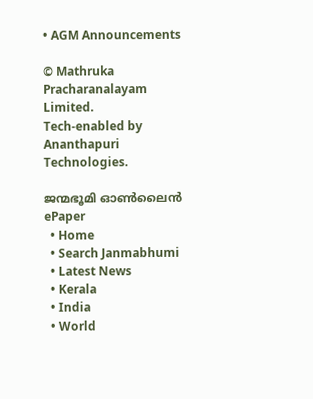• AGM Announcements

© Mathruka Pracharanalayam Limited.
Tech-enabled by Ananthapuri Technologies.

ജന്മഭൂമി ഓണ്‍ലൈന്‍
ePaper
  • Home
  • Search Janmabhumi
  • Latest News
  • Kerala
  • India
  • World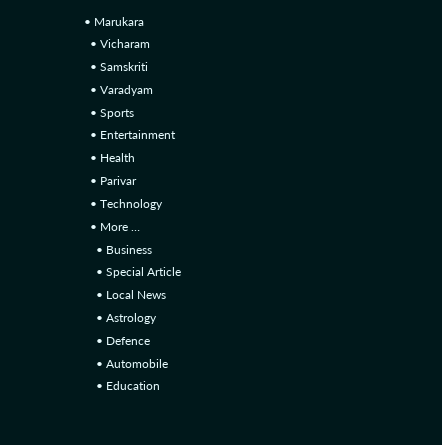• Marukara
  • Vicharam
  • Samskriti
  • Varadyam
  • Sports
  • Entertainment
  • Health
  • Parivar
  • Technology
  • More …
    • Business
    • Special Article
    • Local News
    • Astrology
    • Defence
    • Automobile
    • Education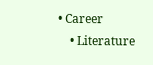• Career
    • Literature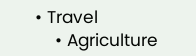• Travel
    • Agriculture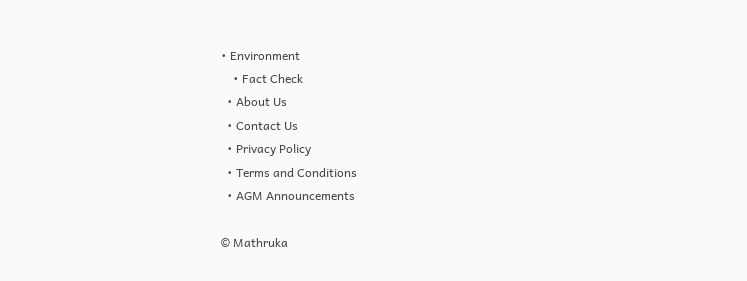• Environment
    • Fact Check
  • About Us
  • Contact Us
  • Privacy Policy
  • Terms and Conditions
  • AGM Announcements

© Mathruka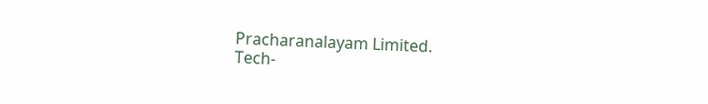Pracharanalayam Limited.
Tech-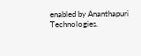enabled by Ananthapuri Technologies.